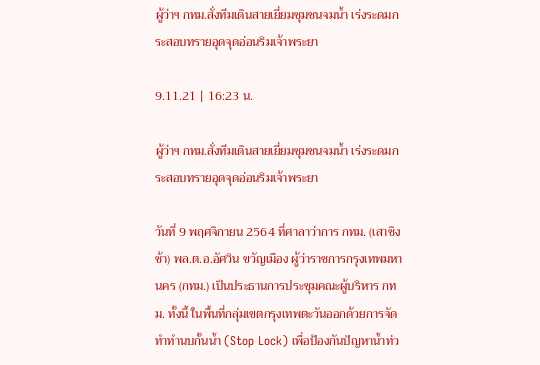ผู้ว่าฯ กทม.สั่งทีมเดินสายเยี่ยมชุมชนจมน้ำ เร่งระดมกระสอบทรายอุดจุดอ่อนริมเจ้าพระยา

9.11.21 | 16:23 น.

ผู้ว่าฯ กทม.สั่งทีมเดินสายเยี่ยมชุมชนจมน้ำ เร่งระดมกระสอบทรายอุดจุดอ่อนริมเจ้าพระยา

วันที่ 9 พฤศจิกายน 2564 ที่ศาลาว่าการ กทม. (เสาชิงช้า) พล.ต.อ.อัศวิน ขวัญเมือง ผู้ว่าราชการกรุงเทพมหานคร (กทม.) เป็นประธานการประชุมคณะผู้บริหาร กทม. ทั้งนี้ ในพื้นที่กลุ่มเขตกรุงเทพตะวันออกด้วยการจัดทำทำนบกั้นน้ำ (Stop Lock) เพื่อป้องกันปัญหาน้ำท่ว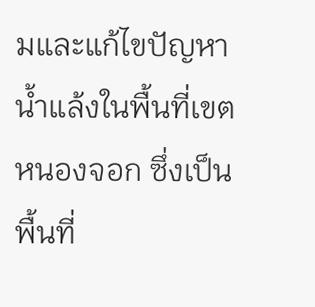มและแก้ไขปัญหาน้ำแล้งในพื้นที่เขตหนองจอก ซึ่งเป็นพื้นที่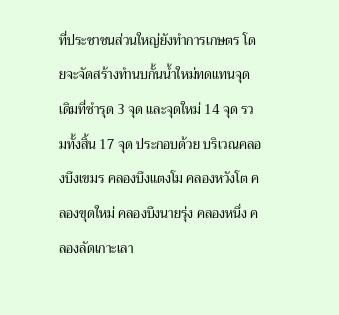ที่ประชาชนส่วนใหญ่ยังทำการเกษตร โดยจะจัดสร้างทำนบกั้นน้ำใหม่ทดแทนจุดเดิมที่ชำรุด 3 จุด และจุดใหม่ 14 จุด รวมทั้งสิ้น 17 จุด ประกอบด้วย บริเวณคลองบึงเขมร คลองบึงแตงโม คลองหวังโต คลองขุดใหม่ คลองบึงนายรุ่ง คลองหนึ่ง คลองลัดเกาะเลา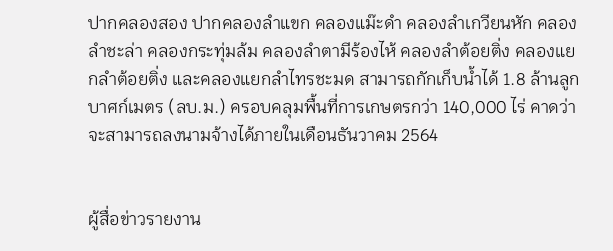ปากคลองสอง ปากคลองลำแขก คลองแม๊ะดำ คลองลำเกวียนหัก คลองลำชะล่า คลองกระทุ่มล้ม คลองลำตามีร้องไห้ คลองลำต้อยติ่ง คลองแยกลำต้อยติ่ง และคลองแยกลำไทรชะมด สามารถกักเก็บน้ำได้ 1.8 ล้านลูกบาศก์เมตร (ลบ.ม.) ครอบคลุมพื้นที่การเกษตรกว่า 140,000 ไร่ คาดว่าจะสามารถลงนามจ้างได้ภายในเดือนธันวาคม 2564


ผู้สื่อข่าวรายงาน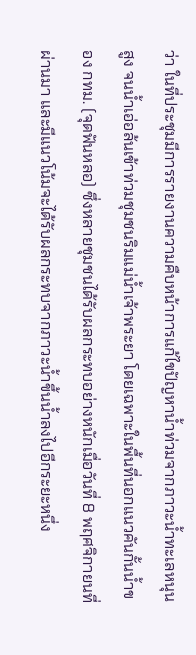ว่า ในที่ประชุมมีการรายงานความคืบหน้าการแก้ไขปัญหาน้ำท่วมจากภาวะน้ำทะเลหนุนสูง จนน้ำเอ่อล้นเข้าท่วมชุมชนริมแม่น้ำเจ้าพระยา โดยเฉพาะในพื้นที่นอกแนวคันกั้นน้ำของ กทม. (จุดฟันหลอ) ซึ่งหลายชุมชนได้รับผลกระทบอย่างหนักเมื่อวันที่ 8 พฤศจิกายนที่ผ่านมา และมีแนวโน้มจะได้รับผลกระทบจากภาวะน้ำขึ้นน้ำลงไปอีกระยะหนึ่ง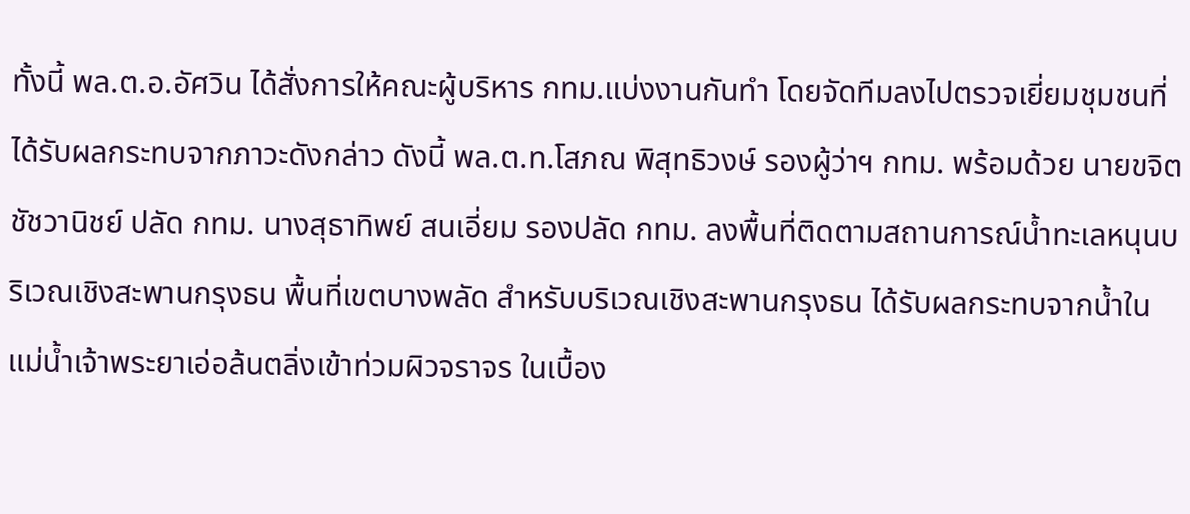ทั้งนี้ พล.ต.อ.อัศวิน ได้สั่งการให้คณะผู้บริหาร กทม.แบ่งงานกันทำ โดยจัดทีมลงไปตรวจเยี่ยมชุมชนที่ได้รับผลกระทบจากภาวะดังกล่าว ดังนี้ พล.ต.ท.โสภณ พิสุทธิวงษ์ รองผู้ว่าฯ กทม. พร้อมด้วย นายขจิต ชัชวานิชย์ ปลัด กทม. นางสุธาทิพย์ สนเอี่ยม รองปลัด กทม. ลงพื้นที่ติดตามสถานการณ์น้ำทะเลหนุนบริเวณเชิงสะพานกรุงธน พื้นที่เขตบางพลัด สำหรับบริเวณเชิงสะพานกรุงธน ได้รับผลกระทบจากน้ำในแม่น้ำเจ้าพระยาเอ่อล้นตลิ่งเข้าท่วมผิวจราจร ในเบื้อง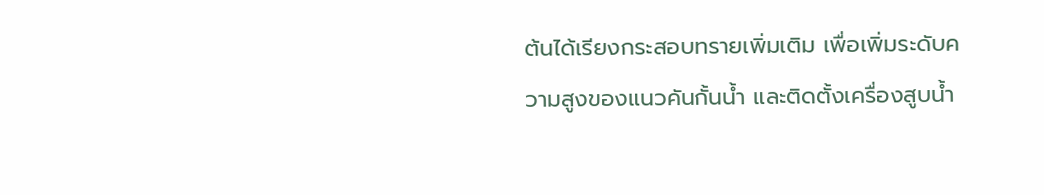ต้นได้เรียงกระสอบทรายเพิ่มเติม เพื่อเพิ่มระดับความสูงของแนวคันกั้นน้ำ และติดตั้งเครื่องสูบน้ำ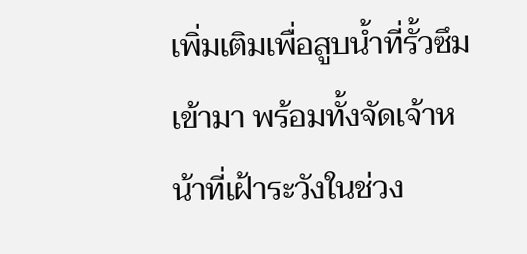เพิ่มเติมเพื่อสูบน้ำที่รั้วซึมเข้ามา พร้อมทั้งจัดเจ้าหน้าที่เฝ้าระวังในช่วง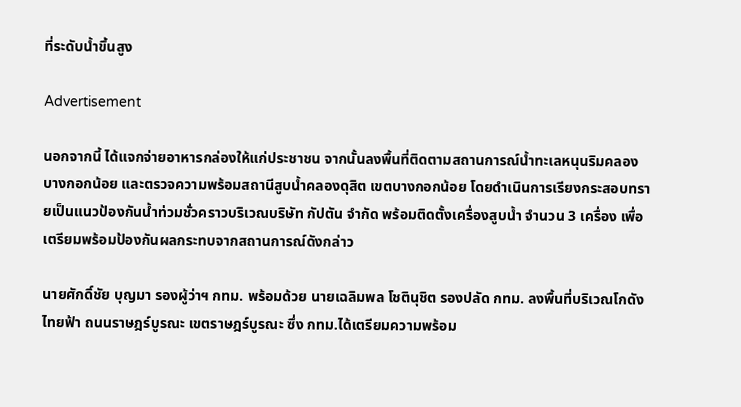ที่ระดับน้ำขึ้นสูง

Advertisement

นอกจากนี้ ได้แจกจ่ายอาหารกล่องให้แก่ประชาชน จากนั้นลงพื้นที่ติดตามสถานการณ์น้ำทะเลหนุนริมคลองบางกอกน้อย และตรวจความพร้อมสถานีสูบน้ำคลองดุสิต เขตบางกอกน้อย โดยดำเนินการเรียงกระสอบทรายเป็นแนวป้องกันน้ำท่วมชั่วคราวบริเวณบริษัท กัปตัน จำกัด พร้อมติดตั้งเครื่องสูบน้ำ จำนวน 3 เครื่อง เพื่อเตรียมพร้อมป้องกันผลกระทบจากสถานการณ์ดังกล่าว

นายศักดิ์ชัย บุญมา รองผู้ว่าฯ กทม. พร้อมด้วย นายเฉลิมพล โชตินุชิต รองปลัด กทม. ลงพื้นที่บริเวณโกดังไทยฟ้า ถนนราษฎร์บูรณะ เขตราษฎร์บูรณะ ซึ่ง กทม.ได้เตรียมความพร้อม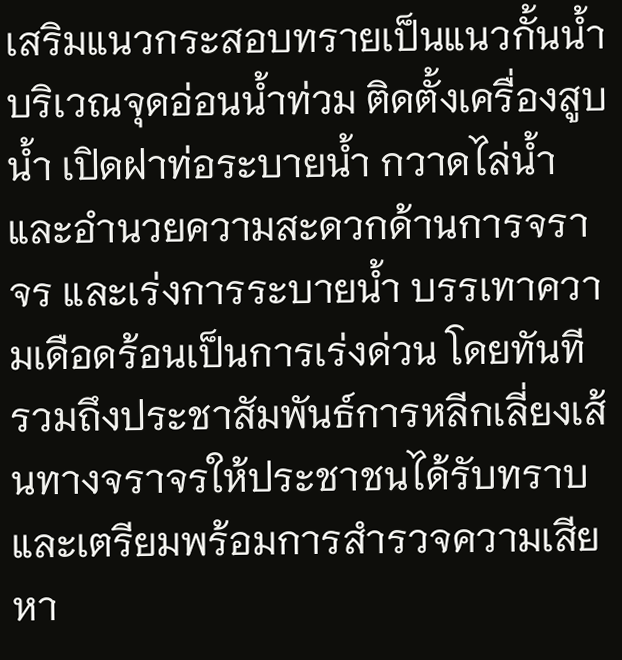เสริมแนวกระสอบทรายเป็นแนวกั้นน้ำ บริเวณจุดอ่อนน้ำท่วม ติดตั้งเครื่องสูบน้ำ เปิดฝาท่อระบายน้ำ กวาดไล่น้ำ และอำนวยความสะดวกด้านการจราจร และเร่งการระบายน้ำ บรรเทาความเดือดร้อนเป็นการเร่งด่วน โดยทันที รวมถึงประชาสัมพันธ์การหลีกเลี่ยงเส้นทางจราจรให้ประชาชนได้รับทราบ และเตรียมพร้อมการสำรวจความเสียหา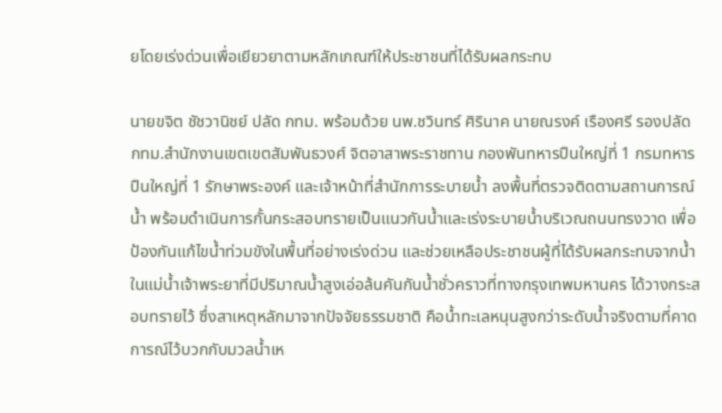ยโดยเร่งด่วนเพื่อเยียวยาตามหลักเกณฑ์ให้ประชาชนที่ได้รับผลกระทบ

นายขจิต ชัชวานิชย์ ปลัด กทม. พร้อมด้วย นพ.ชวินทร์ ศิรินาค นายณรงค์ เรืองศรี รองปลัด กทม.สำนักงานเขตเขตสัมพันธวงศ์ จิตอาสาพระราชทาน กองพันทหารปืนใหญ่ที่ 1 กรมทหารปืนใหญ่ที่ 1 รักษาพระองค์ และเจ้าหน้าที่สำนักการระบายน้ำ ลงพื้นที่ตรวจติดตามสถานการณ์น้ำ พร้อมดำเนินการกั้นกระสอบทรายเป็นแนวกันน้ำและเร่งระบายน้ำบริเวณถนนทรงวาด เพื่อป้องกันแก้ไขน้ำท่วมขังในพื้นที่อย่างเร่งด่วน และช่วยเหลือประชาชนผู้ที่ได้รับผลกระทบจากน้ำในแม่น้ำเจ้าพระยาที่มีปริมาณน้ำสูงเอ่อล้นคันกันน้ำชั่วคราวที่ทางกรุงเทพมหานคร ได้วางกระสอบทรายไว้ ซึ่งสาเหตุหลักมาจากปัจจัยธรรมชาติ คือน้ำทะเลหนุนสูงกว่าระดับน้ำจริงตามที่คาดการณ์ไว้บวกกับมวลน้ำเห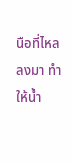นือที่ไหลลงมา ทำให้น้ำ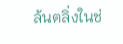ล้นตลิ่งในช่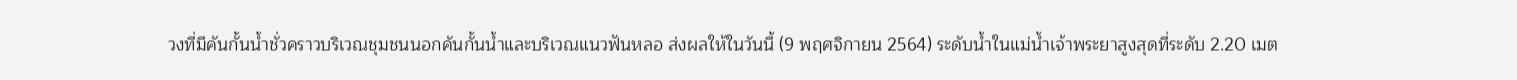วงที่มีคันกั้นน้ำชั่วคราวบริเวณชุมชนนอกคันกั้นน้ำและบริเวณแนวฟันหลอ ส่งผลให้ในวันนี้ (9 พฤศจิกายน 2564) ระดับน้ำในแม่น้ำเจ้าพระยาสูงสุดที่ระดับ 2.20 เมต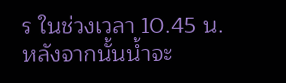ร ในช่วงเวลา 10.45 น. หลังจากนั้นน้ำจะ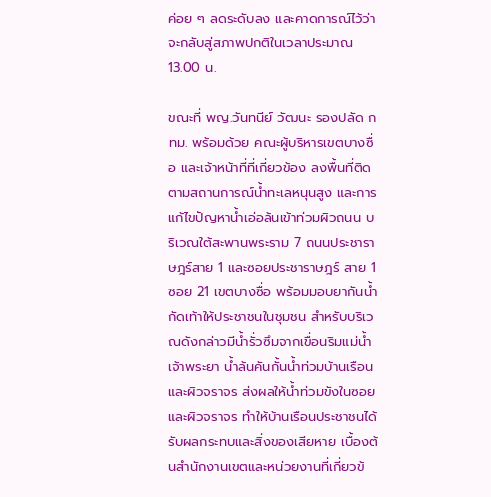ค่อย ๆ ลดระดับลง และคาดการณ์ไว้ว่าจะกลับสู่สภาพปกติในเวลาประมาณ 13.00 น.

ขณะที่ พญ.วันทนีย์ วัฒนะ รองปลัด กทม. พร้อมด้วย คณะผู้บริหารเขตบางซื่อ และเจ้าหน้าที่ที่เกี่ยวข้อง ลงพื้นที่ติดตามสถานการณ์น้ำทะเลหนุนสูง และการแก้ไขปัญหาน้ำเอ่อล้นเข้าท่วมผิวถนน บริเวณใต้สะพานพระราม 7 ถนนประชาราษฎร์สาย 1 และซอยประชาราษฎร์ สาย 1 ซอย 21 เขตบางซื่อ พร้อมมอบยากันน้ำกัดเท้าให้ประชาชนในชุมชน สำหรับบริเวณดังกล่าวมีน้ำรั่วซึมจากเขื่อนริมแม่น้ำเจ้าพระยา น้ำล้นคันกั้นน้ำท่วมบ้านเรือน และผิวจราจร ส่งผลให้น้ำท่วมขังในซอย และผิวจราจร ทำให้บ้านเรือนประชาชนได้รับผลกระทบและสิ่งของเสียหาย เบื้องต้นสำนักงานเขตและหน่วยงานที่เกี่ยวข้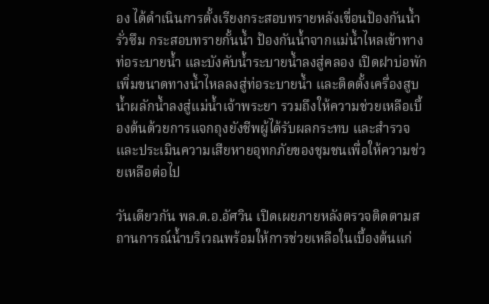อง ได้ดำเนินการตั้งเรียงกระสอบทรายหลังเขื่อนป้องกันน้ำรั่วซึม กระสอบทรายกั้นน้ำ ป้องกันน้ำจากแม่น้ำไหลเข้าทางท่อระบายน้ำ และบังคับน้ำระบายน้ำลงสู่คลอง เปิดฝาบ่อพักเพิ่มขนาดทางน้ำไหลลงสู่ท่อระบายน้ำ และติดตั้งเครื่องสูบน้ำผลักน้ำลงสู่แม่น้ำเจ้าพระยา รวมถึงให้ความช่วยเหลือเบื้องต้นด้วยการแจกถุงยังชีพผู้ได้รับผลกระทบ และสำรวจและประเมินความเสียหายอุทกภัยของชุมชนเพื่อให้ความช่วยเหลือต่อไป

วันเดียวกัน พล.ต.อ.อัศวิน เปิดเผยภายหลังตรวจติดตามสถานการณ์น้ำบริเวณพร้อมให้การช่วยเหลือในเบื้องต้นแก่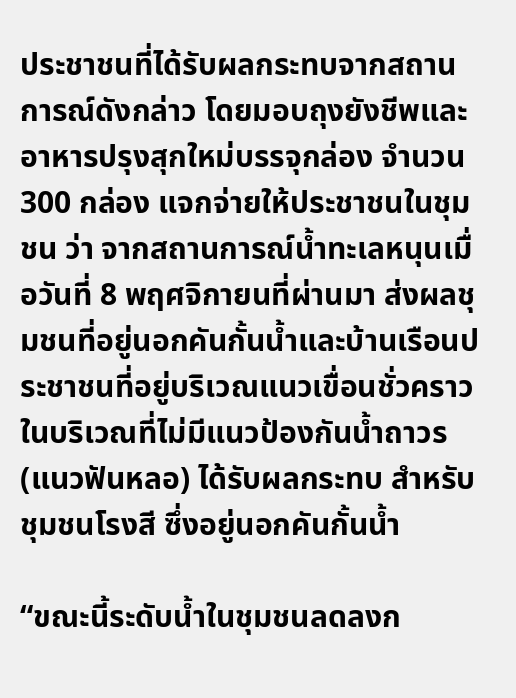ประชาชนที่ได้รับผลกระทบจากสถานการณ์ดังกล่าว โดยมอบถุงยังชีพและอาหารปรุงสุกใหม่บรรจุกล่อง จำนวน 300 กล่อง แจกจ่ายให้ประชาชนในชุมชน ว่า จากสถานการณ์น้ำทะเลหนุนเมื่อวันที่ 8 พฤศจิกายนที่ผ่านมา ส่งผลชุมชนที่อยู่นอกคันกั้นน้ำและบ้านเรือนประชาชนที่อยู่บริเวณแนวเขื่อนชั่วคราวในบริเวณที่ไม่มีแนวป้องกันน้ำถาวร (แนวฟันหลอ) ได้รับผลกระทบ สำหรับชุมชนโรงสี ซึ่งอยู่นอกคันกั้นน้ำ

“ขณะนี้ระดับน้ำในชุมชนลดลงก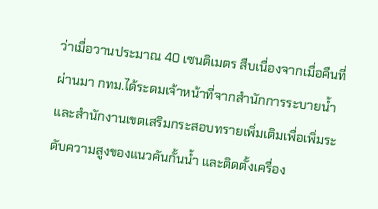ว่าเมื่อวานประมาณ 40 เซนติเมตร สืบเนื่องจากเมื่อคืนที่ผ่านมา กทม.ได้ระดมเจ้าหน้าที่จากสำนักการระบายน้ำและสำนักงานเขตเสริมกระสอบทรายเพิ่มเติมเพื่อเพิ่มระดับความสูงของแนวคันกั้นน้ำ และติดตั้งเครื่อง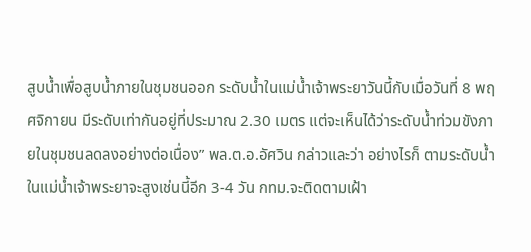สูบน้ำเพื่อสูบน้ำภายในชุมชนออก ระดับน้ำในแม่น้ำเจ้าพระยาวันนี้กับเมื่อวันที่ 8 พฤศจิกายน มีระดับเท่ากันอยู่ที่ประมาณ 2.30 เมตร แต่จะเห็นได้ว่าระดับน้ำท่วมขังภายในชุมชนลดลงอย่างต่อเนื่อง” พล.ต.อ.อัศวิน กล่าวและว่า อย่างไรก็ ตามระดับน้ำในแม่น้ำเจ้าพระยาจะสูงเช่นนี้อีก 3-4 วัน กทม.จะติดตามเฝ้า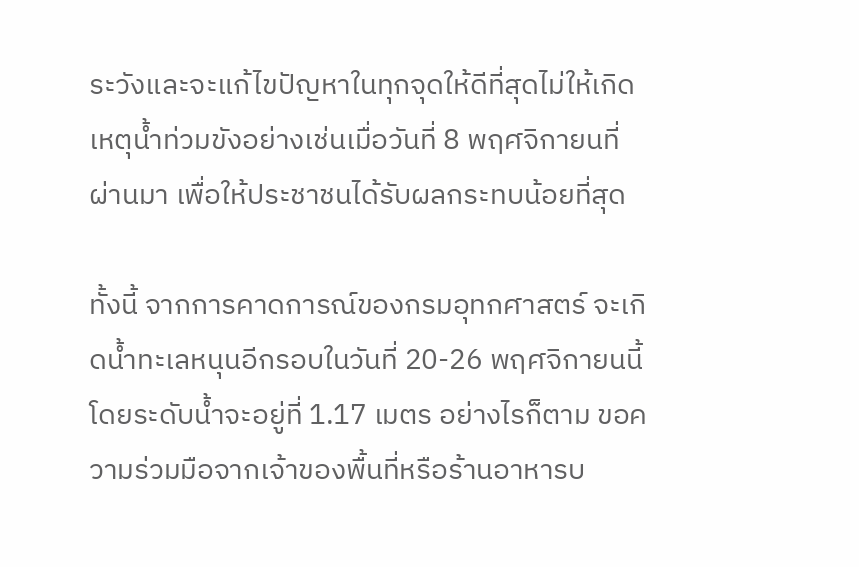ระวังและจะแก้ไขปัญหาในทุกจุดให้ดีที่สุดไม่ให้เกิดเหตุน้ำท่วมขังอย่างเช่นเมื่อวันที่ 8 พฤศจิกายนที่ผ่านมา เพื่อให้ประชาชนได้รับผลกระทบน้อยที่สุด

ทั้งนี้ จากการคาดการณ์ของกรมอุทกศาสตร์ จะเกิดน้ำทะเลหนุนอีกรอบในวันที่ 20-26 พฤศจิกายนนี้ โดยระดับน้ำจะอยู่ที่ 1.17 เมตร อย่างไรก็ตาม ขอความร่วมมือจากเจ้าของพื้นที่หรือร้านอาหารบ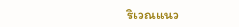ริเวณแนว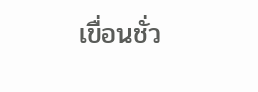เขื่อนชั่ว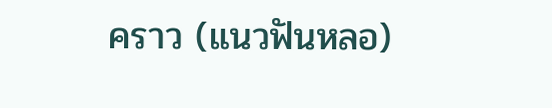คราว (แนวฟันหลอ)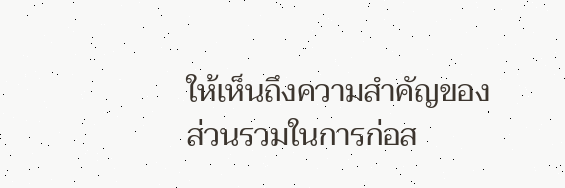ให้เห็นถึงความสำคัญของส่วนรวมในการก่อส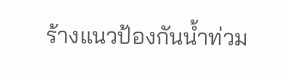ร้างแนวป้องกันน้ำท่วม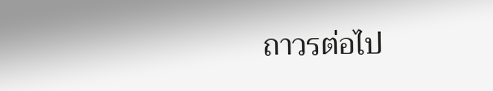ถาวรต่อไป